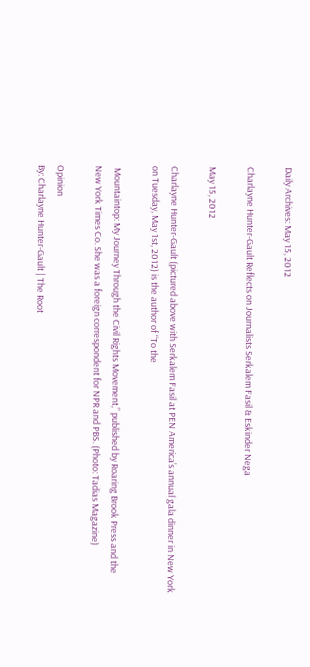Daily Archives: May 15, 2012

Charlayne Hunter-Gault Reflects on Journalists Serkalem Fasil & Eskinder Nega

May 15, 2012

Charlayne Hunter-Gault (pictured above with Serkalem Fasil at PEN America’s annual gala dinner in New York on Tuesday, May 1st, 2012) is the author of “To the

 Mountaintop: My Journey Through the Civil Rights Movement,” published by Roaring Brook Press and the New York Times Co. She was a foreign correspondent for NPR and PBS. (Photo: Tadias Magazine)

Opinion
By: Charlayne Hunter-Gault | The Root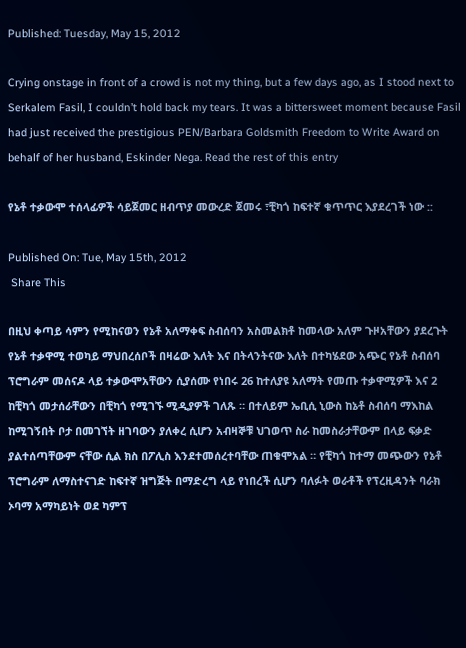Published: Tuesday, May 15, 2012

Crying onstage in front of a crowd is not my thing, but a few days ago, as I stood next to Serkalem Fasil, I couldn’t hold back my tears. It was a bittersweet moment because Fasil had just received the prestigious PEN/Barbara Goldsmith Freedom to Write Award on behalf of her husband, Eskinder Nega. Read the rest of this entry

የኔቶ ተቃውሞ ተሰላፊዎች ሳይጀመር ዘብጥያ መውረድ ጀመሩ ፣ቺካጎ ከፍተኛ ቁጥጥር እያደረገች ነው ::

Published On: Tue, May 15th, 2012
 Share This

በዚህ ቀጣይ ሳምን የሚከናወን የኔቶ አለማቀፍ ስብሰባን አስመልክቶ ከመላው አለም ጉዞአቸውን ያደረጉት የኔቶ ተቃዋሚ ተወካይ ማህበረሰቦች በዛሬው እለት እና በትላንትናው እለት በተካሄደው አጭር የኔቶ ስብሰባ ፕሮግራም መሰናዶ ላይ ተቃውሞአቸውን ሲያሰሙ የነበሩ 26 ከተለያዩ አለማት የመጡ ተቃዋሚዎች እና 2 ከቺካጎ መታሰራቸውን በቺካጎ የሚገኙ ሚዲያዎች ገለጹ ። በተለይም ኤቢሲ ኒውስ ከኔቶ ስብሰባ ማእከል ከሚገኝበት ቦታ በመገኘት ዘገባውን ያለቀረ ሲሆን አብዛኞቹ ህገወጥ ስራ ከመስራታቸውም በላይ ፍቃድ ያልተሰጣቸውም ናቸው ሲል ክስ በፖሊስ እንደተመሰረተባቸው ጠቁሞአል ። የቺካጎ ከተማ መጭውን የኔቶ ፕሮግራም ለማስተናገድ ከፍተኛ ዝግጅት በማድረግ ላይ የነበረች ሲሆን ባለፉት ወራቶች የፕረዚዳንት ባራክ ኦባማ አማካይነት ወደ ካምፕ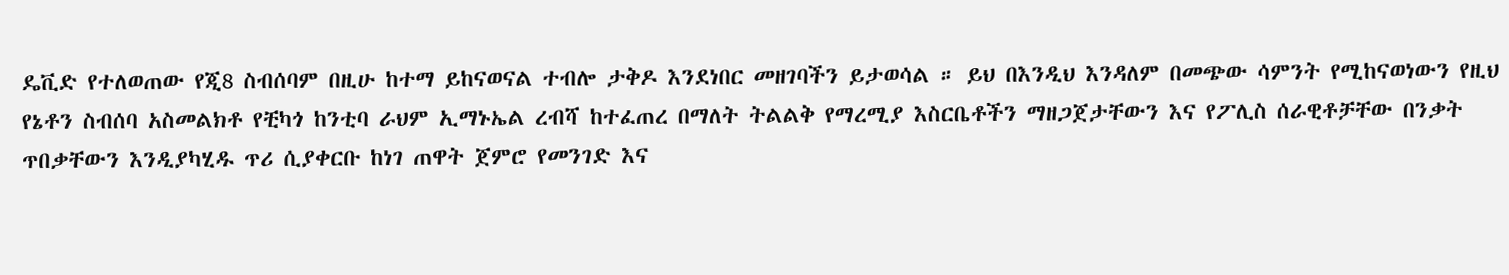ዴቪድ የተለወጠው የጂ8 ስብሰባም በዚሁ ከተማ ይከናወናል ተብሎ ታቅዶ እንደነበር መዘገባችን ይታወሳል ። ይህ በእንዲህ እንዳለም በመጭው ሳምንት የሚከናወነውን የዚህ የኔቶን ስብሰባ አስመልክቶ የቺካጎ ከንቲባ ራህም ኢማኑኤል ረብሻ ከተፈጠረ በማለት ትልልቅ የማረሚያ እስርቤቶችን ማዘጋጀታቸውን እና የፖሊስ ሰራዊቶቻቸው በንቃት ጥበቃቸውን እንዲያካሂዱ ጥሪ ሲያቀርቡ ከነገ ጠዋት ጀምሮ የመንገድ እና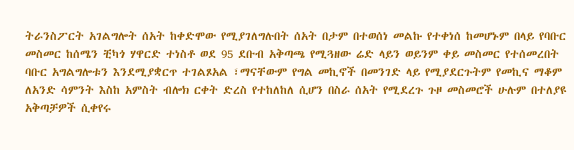ትራንስፖርት አገልግሎት ሰአት ከቀድሞው የሚያገለግሉበት ሰአት በታም በተወሰነ መልኩ የተቀነሰ ከመሆኑም በላይ የባቡር መስመር ከሰሜን ቺካጎ ሃዋርድ ተነስቶ ወደ 95 ደቡብ አቅጣጫ የሚጓዘው ሬድ ላይን ወይንም ቀይ መስመር የተሰመረበት ባቡር አግልግሎቱን እንደሚያቋርጥ ተገልጾአል ፣ማናቸውም የግል መኪኖች በመንገድ ላይ የሚያደርጉትም የመኪና ማቆም ለአንድ ሳምንት እስከ አምስት ብሎክ ርቀት ድረስ የተከለከለ ሲሆን በስራ ሰአት የሚደረጉ ጉዞ መስመሮች ሁሉም በተለያዩ አቅጣቻዎች ሲቀየሩ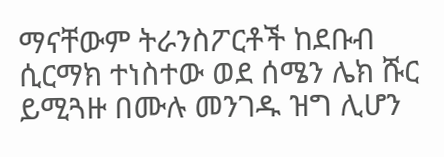ማናቸውም ትራንስፖርቶች ከደቡብ ሲርማክ ተነስተው ወደ ሰሜን ሌክ ሹር ይሚጓዙ በሙሉ መንገዱ ዝግ ሊሆን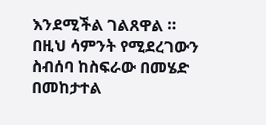እንደሚችል ገልጸዋል ። በዚህ ሳምንት የሚደረገውን ስብሰባ ከስፍራው በመሄድ በመከታተል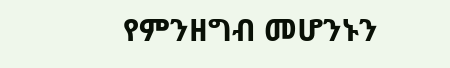የምንዘግብ መሆንኑን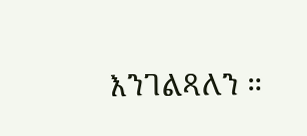እንገልጻለን ።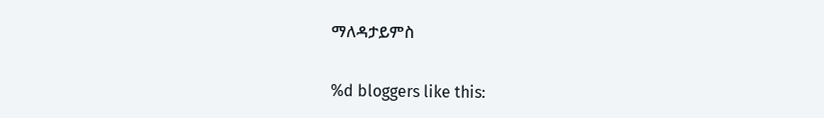ማለዳታይምስ

%d bloggers like this: